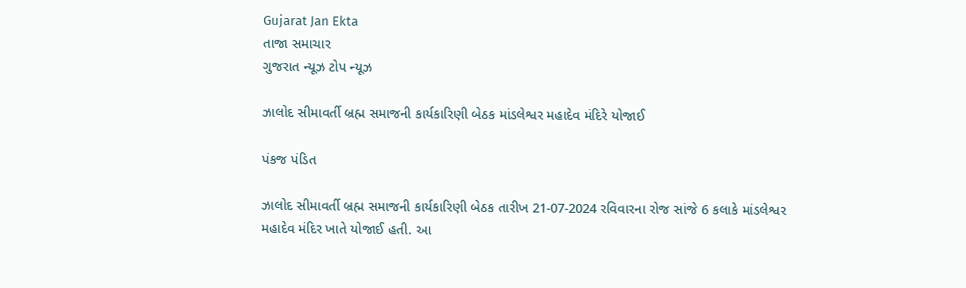Gujarat Jan Ekta
તાજા સમાચાર
ગુજરાત ન્યૂઝ ટોપ ન્યૂઝ

ઝાલોદ સીમાવર્તી બ્રહ્મ સમાજની કાર્યકારિણી બેઠક માંડલેશ્વર મહાદેવ મંદિરે યોજાઈ

પંકજ પંડિત

ઝાલોદ સીમાવર્તી બ્રહ્મ સમાજની કાર્યકારિણી બેઠક તારીખ 21-07-2024 રવિવારના રોજ સાંજે 6 કલાકે માંડલેશ્વર મહાદેવ મંદિર ખાતે યોજાઈ હતી. આ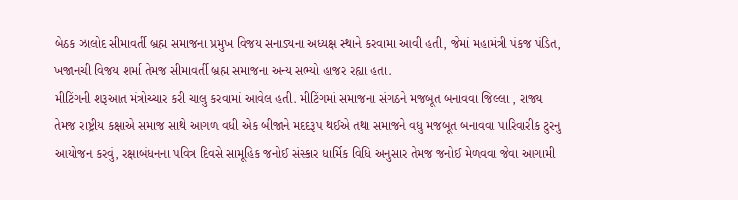બેઠક ઝાલોદ સીમાવર્તી બ્રહ્મ સમાજના પ્રમુખ વિજય સનાડ્યના અધ્યક્ષ સ્થાને કરવામા આવી હતી, જેમાં મહામંત્રી પંકજ પંડિત, ખજાનચી વિજય શર્મા તેમજ સીમાવર્તી બ્રહ્મ સમાજના અન્ય સભ્યો હાજર રહ્યા હતા.
મીટિંગની શરૂઆત મંત્રોચ્ચાર કરી ચાલુ કરવામાં આવેલ હતી. મીટિંગમાં સમાજના સંગઠને મજબૂત બનાવવા જિલ્લા , રાજ્ય તેમજ રાષ્ટ્રીય કક્ષાએ સમાજ સાથે આગળ વધી એક બીજાને મદદરૂપ થઈએ તથા સમાજને વધુ મજબૂત બનાવવા પારિવારીક ટુરનુ આયોજન કરવું, રક્ષાબંધનના પવિત્ર દિવસે સામૂહિક જનોઈ સંસ્કાર ધાર્મિક વિધિ અનુસાર તેમજ જનોઈ મેળવવા જેવા આગામી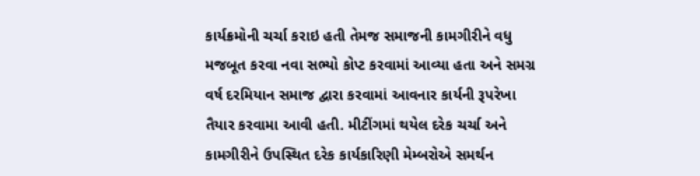કાર્યક્રમોની ચર્ચા કરાઇ હતી તેમજ સમાજની કામગીરીને વધુ મજબૂત કરવા નવા સભ્યો કોપ્ટ કરવામાં આવ્યા હતા અને સમગ્ર વર્ષ દરમિયાન સમાજ દ્વારા કરવામાં આવનાર કાર્યની રૂપરેખા તૈયાર કરવામા આવી હતી. મીટીંગમાં થયેલ દરેક ચર્ચા અને કામગીરીને ઉપસ્થિત દરેક કાર્યકારિણી મેમ્બરોએ સમર્થન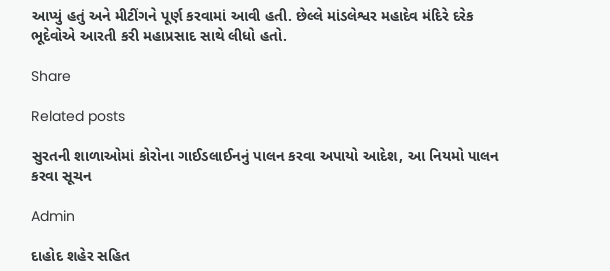આપ્યું હતું અને મીટીંગને પૂર્ણ કરવામાં આવી હતી. છેલ્લે માંડલેશ્વર મહાદેવ મંદિરે દરેક ભૂદેવોએ આરતી કરી મહાપ્રસાદ સાથે લીધો હતો.

Share

Related posts

સુરતની શાળાઓમાં કોરોના ગાઈડલાઈનનું પાલન કરવા અપાયો આદેશ, આ નિયમો પાલન કરવા સૂચન

Admin

દાહોદ શહેર સહિત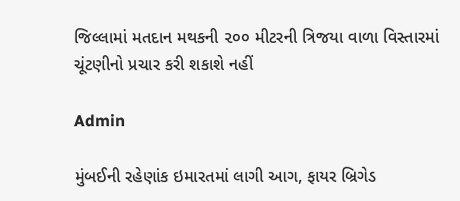જિલ્લામાં મતદાન મથકની ૨૦૦ મીટરની ત્રિજયા વાળા વિસ્તારમાં ચૂંટણીનો પ્રચાર કરી શકાશે નહીં

Admin

મુંબઈની રહેણાંક ઇમારતમાં લાગી આગ, ફાયર બ્રિગેડ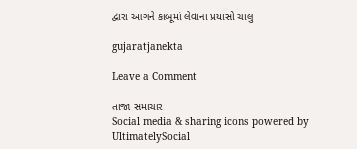દ્વારા આગને કાબૂમાં લેવાના પ્રયાસો ચાલુ

gujaratjanekta

Leave a Comment

તાજા સમાચાર
Social media & sharing icons powered by UltimatelySocial